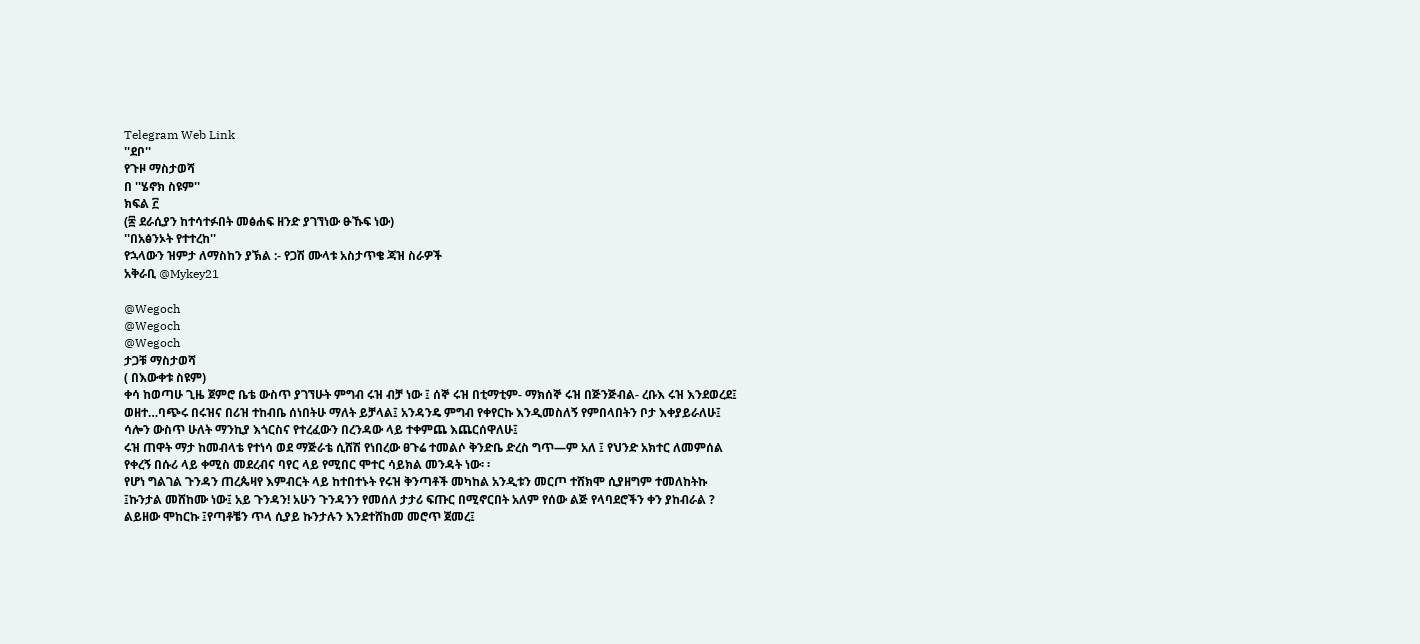Telegram Web Link
''ደቦ''
የጉዞ ማስታወሻ
በ ''ሄኖክ ስዩም''
ክፍል ፫
(፷ ደራሲያን ከተሳተፉበት መፅሐፍ ዘንድ ያገኘነው ፁኹፍ ነው)
''በአፅንኦት የተተረከ''
የኋላውን ዝምታ ለማስከን ያኽል :- የጋሽ ሙላቱ አስታጥቄ ጃዝ ስራዎች
አቅራቢ @Mykey21

@Wegoch
@Wegoch
@Wegoch
ታጋቹ ማስታወሻ
( በእውቀቱ ስዩም)
ቀሳ ከወጣሁ ጊዜ ጀምሮ ቤቴ ውስጥ ያገኘሁት ምግብ ሩዝ ብቻ ነው ፤ ሰኞ ሩዝ በቲማቲም- ማክሰኞ ሩዝ በጅንጅብል- ረቡእ ሩዝ እንደወረደ፤ ወዘተ…ባጭሩ በሩዝና በሪዝ ተከብቤ ሰነበትሁ ማለት ይቻላል፤ አንዳንዴ ምግብ የቀየርኩ እንዲመስለኝ የምበላበትን ቦታ እቀያይራለሁ፤ ሳሎን ውስጥ ሁለት ማንኪያ እጎርስና የተረፈውን በረንዳው ላይ ተቀምጨ እጨርሰዋለሁ፤
ሩዝ ጠዋት ማታ ከመብላቴ የተነሳ ወደ ማጅራቴ ሲሸሽ የነበረው ፀጉሬ ተመልሶ ቅንድቤ ድረስ ግጥ—ም አለ ፤ የህንድ አክተር ለመምሰል የቀረኝ በሱሪ ላይ ቀሚስ መደረብና ባየር ላይ የሚበር ሞተር ሳይክል መንዳት ነው፡ ፡
የሆነ ግልገል ጉንዳን ጠረጴዛየ እምብርት ላይ ከተበተኑት የሩዝ ቅንጣቶች መካከል አንዲቱን መርጦ ተሸክሞ ሲያዘግም ተመለከትኩ ፤ኩንታል መሸከሙ ነው፤ አይ ጉንዳን! አሁን ጉንዳንን የመሰለ ታታሪ ፍጡር በሚኖርበት አለም የሰው ልጅ የላባደሮችን ቀን ያከብራል ? ልይዘው ሞከርኩ ፤የጣቶቼን ጥላ ሲያይ ኩንታሉን እንደተሸከመ መሮጥ ጀመረ፤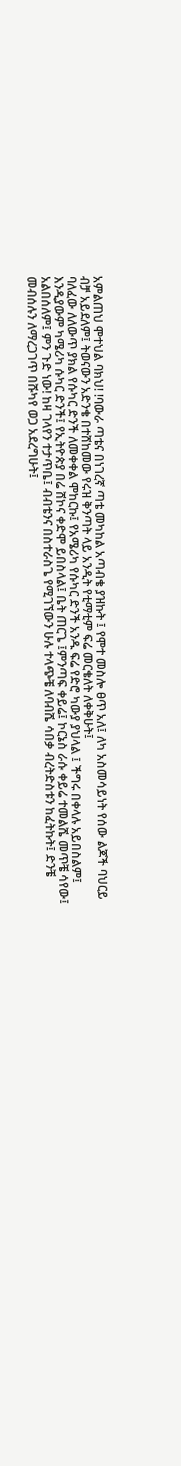አምልጠህ ሞተህል ባክህ! !ባውራ ጣቴና በነገረኛ ጣቴ መካከል አጣብቄ ያዝኩት ፤ የሞተ መስሎ ፀጥ አለ፤ ለካ አስመሳይነት የሰው ልጆች ባህርይ ብቻ አይደለም፤ ትወናውን አድንቄ በተሸከመው የሩዝ ቅንጣት ላይ አንዲት የቲማቲም ፍሬ መርቄለት ለቀቅሁት፤
ባለፈው ለለውጥ ያክል የሱካር ድንች ለመቀቀል ሞከርኩ፤ የአሜሪካ የሱካር ድንች አንዱ ፍሬ የድሮ ካውያ ያህላል ፤ ችግሩ በቀላሉ አይበስልም፤ እንዲያውም ካሜሪካ ሱካር ድንች፤ የኢትዮጵያ በሬ ሸኮና ቀድሞ ይበስላል፤ ቤት ጠርጌ ፤ምንጣፍ ቀይሬ፤ ኮርኔስ ራሱ ቀይሬ ተመልሼ መጥቼ ሳየው፤ አልበሰለም፤ ምን ጉድ ነው! ከዛ ገላየን ተታጥቤ፤ ብብቴንና በስተራስጌ የሚገኘውን ሁሉ ተላጭቼ ለባብሼ ሳበቃ ብረትድስቱን ከፈትኩት፤ ድንቼ መብሰሉን ለማረጋገጥ በሹካየ ወጋ አደረግሁት፤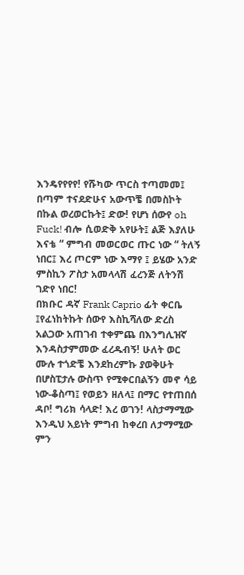እንዴየየየየ! የሹካው ጥርስ ተጣመመ፤ በጣም ተናደድሁና አውጥቼ በመስኮት በኩል ወረወርኩት፤ ድው! የሆነ ሰውየ oh Fuck! ብሎ ሲወድቅ አየሁት፤ ልጅ እያለሁ እናቴ “ ምግብ መወርወር ጡር ነው “ ትለኝ ነበር፤ እረ ጦርም ነው እማየ ፤ ይሄው አንድ ምስኪን ፖስታ አመላላሽ ፈረንጅ ለትንሽ ገድየ ነበር!
በክቡር ዳኛ Frank Caprio ፊት ቀርቤ ፤የፈነከትኩት ሰውየ እስኪሻለው ድረስ አልጋው አጠገብ ተቀምጨ በእንግሊዝኛ እንዳስታምመው ፈረዱብኝ! ሁለት ወር ሙሉ ተጎድቼ እንደከረምኩ ያወቅሁት በሆስፒታሉ ውስጥ የሚቀርበልኝን መኖ ሳይ ነው-ቆስጣ፤ የወይን ዘለላ፤ በማር የተጠበሰ ዳቦ! ግሪክ ሳላድ! እረ ወገን! ላስታማሚው እንዲህ አይነት ምግብ ከቀረበ ለታማሚው ምን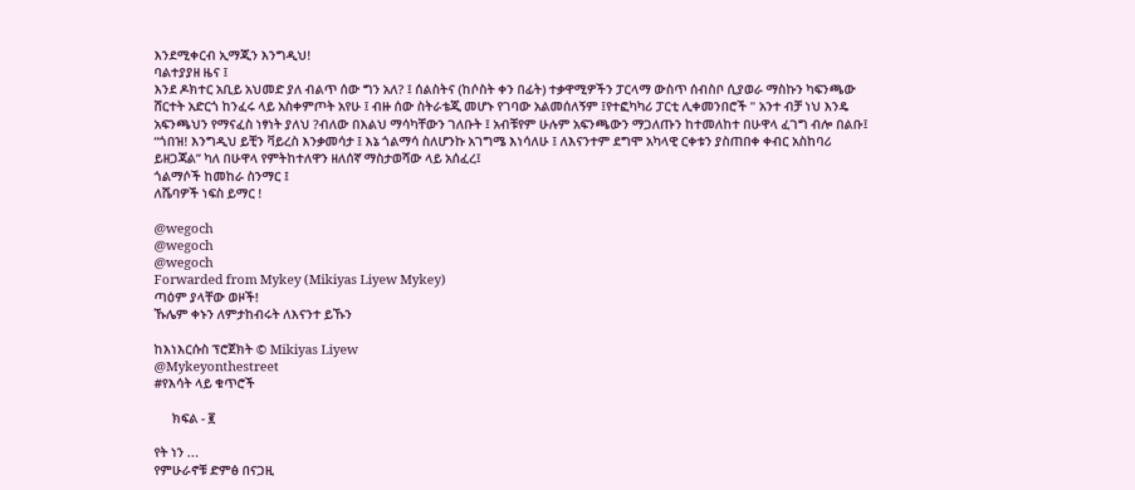እንደሚቀርብ ኢማጂን እንግዲህ!
ባልተያያዘ ዜና ፤
እንደ ዶክተር አቢይ አህመድ ያለ ብልጥ ሰው ግን አለ? ፤ ሰልስትና (ከሶስት ቀን በፊት) ተቃዋሚዎችን ፓርላማ ውስጥ ሰብስቦ ሲያወራ ማስኩን ካፍንጫው ሸርተት አድርጎ ከንፈሩ ላይ አስቀምጦት አየሁ ፤ ብዙ ሰው ስትራቴጂ መሆኑ የገባው አልመሰለኝም ፤የተፎካካሪ ፓርቲ ሊቀመንበሮች " አንተ ብቻ ነህ እንዴ አፍንጫህን የማናፈስ ነፃነት ያለህ ?ብለው በእልህ ማሳካቸውን ገለቡት ፤ አብቹየም ሁሉም አፍንጫውን ማጋለጡን ከተመለከተ በሁዋላ ፈገግ ብሎ በልቡ፤ “ጎበዝ! እንግዲህ ይቺን ቫይረስ እንቃመሳታ ፤ እኔ ጎልማሳ ስለሆንኩ አገግሜ እነሳለሁ ፤ ለእናንተም ደግሞ አካላዊ ርቀቱን ያስጠበቀ ቀብር አስከባሪ ይዘጋጃል” ካለ በሁዋላ የምትከተለዋን ዘለሰኛ ማስታወሻው ላይ አሰፈረ፤
ጎልማሶች ከመከራ ስንማር ፤
ለሼባዎች ነፍስ ይማር !

@wegoch
@wegoch
@wegoch
Forwarded from Mykey (Mikiyas Liyew Mykey)
ጣዕም ያላቸው ወዞች!
ኹሌም ቀኑን ለምታከብሩት ለእናንተ ይኹን

ከእነእርሱስ ፕሮጀክት © Mikiyas Liyew
@Mykeyonthestreet
#የእሳት ላይ ቁጥሮች

      ክፍል - ፪

የት ነን ...
የምሁራኖቹ ድምፅ በናጋዚ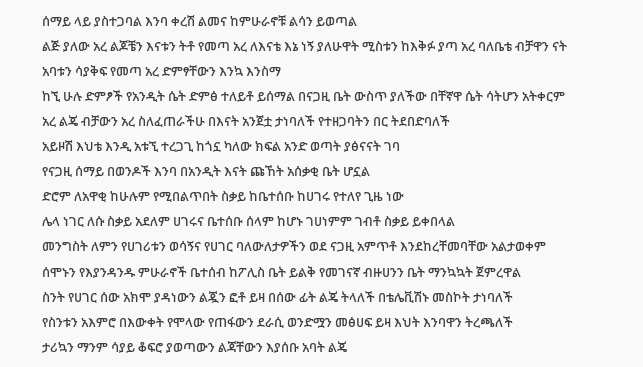ሰማይ ላይ ያስተጋባል እንባ ቀረሽ ልመና ከምሁራኖቹ ልሳን ይወጣል
ልጅ ያለው አረ ልጆቼን እናቱን ትቶ የመጣ አረ ለእናቴ እኔ ነኝ ያለሁዋት ሚስቱን ከእቅፉ ያጣ አረ ባለቤቴ ብቻዋን ናት
አባቱን ሳያቅፍ የመጣ አረ ድምፃቸውን እንኳ እንስማ
ከኚ ሁሉ ድምፆች የአንዲት ሴት ድምፅ ተለይቶ ይሰማል በናጋዚ ቤት ውስጥ ያለችው በቸኛዋ ሴት ሳትሆን አትቀርም
አረ ልጄ ብቻውን አረ ስለፈጠራችሁ በእናት አንጀቷ ታነባለች የተዘጋባትን በር ትደበድባለች
አይዞሽ እህቴ እንዲ አቱኚ ተረጋጊ ከጎኗ ካለው ክፍል አንድ ወጣት ያፅናናት ገባ
የናጋዚ ሰማይ በወንዶች እንባ በአንዲት እናት ጩኸት አሰቃቂ ቤት ሆኗል
ድሮም ለአዋቂ ከሁሉም የሚበልጥበት ስቃይ ከቤተሰቡ ከሀገሩ የተለየ ጊዜ ነው
ሌላ ነገር ለሱ ስቃይ አደለም ሀገሩና ቤተሰቡ ሰላም ከሆኑ ገሀነምም ገብቶ ስቃይ ይቀበላል
መንግስት ለምን የሀገሪቱን ወሳኝና የሀገር ባለውለታዎችን ወደ ናጋዚ አምጥቶ እንደከረቸመባቸው አልታወቀም
ሰሞኑን የእያንዳንዱ ምሁራኖች ቤተሰብ ከፖሊስ ቤት ይልቅ የመገናኛ ብዙሀንን ቤት ማንኳኳት ጀምረዋል
ስንት የሀገር ሰው አክሞ ያዳነውን ልጇን ፎቶ ይዛ በሰው ፊት ልጄ ትላለች በቴሌቪሽኑ መስኮት ታነባለች
የስንቱን አእምሮ በእውቀት የሞላው የጠፋውን ደራሲ ወንድሟን መፅሀፍ ይዛ እህት እንባዋን ትረጫለች
ታሪኳን ማንም ሳያይ ቆፍሮ ያወጣውን ልጃቸውን እያሰቡ አባት ልጄ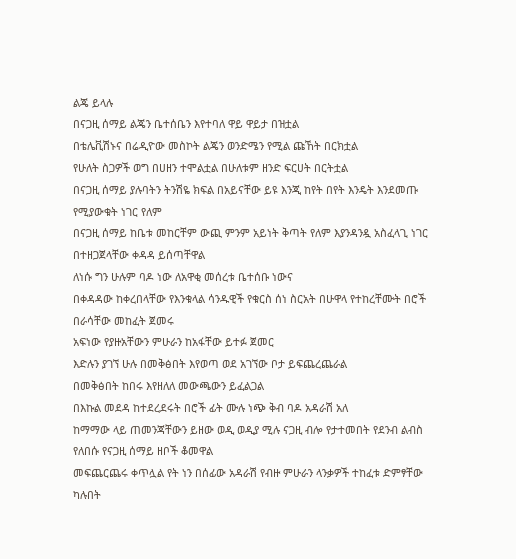ልጄ ይላሉ
በናጋዚ ሰማይ ልጄን ቤተሰቤን እየተባለ ዋይ ዋይታ በዝቷል
በቴሌቪሽኑና በሬዲዮው መስኮት ልጄን ወንድሜን የሚል ጩኸት በርክቷል
የሁለት ስጋዎች ወግ በሀዘን ተሞልቷል በሁለቱም ዘንድ ፍርሀት በርትቷል
በናጋዚ ሰማይ ያሉባትን ትንሽዬ ክፍል በአይናቸው ይዩ እንጂ ከየት በየት እንዴት እንደመጡ የሚያውቁት ነገር የለም
በናጋዚ ሰማይ ከቤቱ መከርቸም ውጪ ምንም አይነት ቅጣት የለም እያንዳንዷ አስፈላጊ ነገር በተዘጋጀላቸው ቀዳዳ ይሰጣቸዋል
ለነሱ ግን ሁሉም ባዶ ነው ለአዋቂ መሰረቱ ቤተሰቡ ነውና
በቀዳዳው ከቀረበላቸው የእንቁላል ሳንዱዊች የቁርስ ሰነ ስርአት በሁዋላ የተከረቸሙት በሮች በራሳቸው መከፈት ጀመሩ
አፍነው የያዙአቸውን ምሁራን ከአፋቸው ይተፉ ጀመር
እድሉን ያገኘ ሁሉ በመቅፅበት እየወጣ ወደ አገኘው ቦታ ይፍጨረጨራል
በመቅፅበት ከበሩ እየዘለለ መውጫውን ይፈልጋል
በእኩል መደዳ ከተደረደሩት በሮች ፊት ሙሉ ነጭ ቅብ ባዶ አዳራሽ አለ
ከማማው ላይ ጠመንጃቸውን ይዘው ወዲ ወዲያ ሚሉ ናጋዚ ብሎ የታተመበት የደንብ ልብስ የለበሱ የናጋዚ ሰማይ ዘቦች ቆመዋል
መፍጨርጨሩ ቀጥሏል የት ነን በሰፊው አዳራሽ የብዙ ምሁራን ላንቃዎች ተከፈቱ ድምፃቸው ካሉበት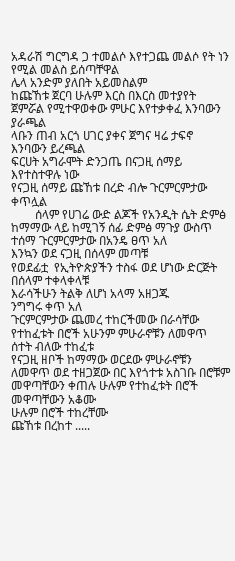አዳራሽ ግርግዳ ጋ ተመልሶ እየተጋጨ መልሶ የት ነን የሚል መልስ ይሰጣቸዋል
ሌላ አንድም ያለበት አይመስልም
ከጩኸቱ ጀርባ ሁሉም እርስ በእርስ መተያየት ጀምሯል የሚተዋወቀው ምሁር እየተቃቀፈ እንባውን ያራጫል
ላቡን ጠብ አርጎ ሀገር ያቀና ጀግና ዛሬ ታፍኖ እንባውን ይረጫል
ፍርሀት አግራሞት ድንጋጤ በናጋዚ ሰማይ እየተስተዋሉ ነው
የናጋዚ ሰማይ ጩኸቱ በረድ ብሎ ጉርምርምታው ቀጥሏል
        ሰላም የሀገሬ ውድ ልጆች የአንዲት ሴት ድምፅ ከማማው ላይ ከሚገኝ ሰፊ ድምፅ ማጉያ ውስጥ ተሰማ ጉርምርምታው በአንዴ ፀጥ አለ
እንኳን ወደ ናጋዚ በሰላም መጣቹ
የወደፊቷ  የኢትዮጵያችን ተስፋ ወደ ሆነው ድርጅት በሰላም ተቀላቀላቹ
እራሳችሁን ትልቅ ለሆነ አላማ አዘጋጁ
ንግግሩ ቀጥ አለ
ጉርምርምታው ጨመረ ተከርችመው በራሳቸው የተከፈቱት በሮች አሁንም ምሁራኖቹን ለመዋጥ ሰተት ብለው ተከፈቱ
የናጋዚ ዘቦች ከማማው ወርደው ምሁራኖቹን ለመዋጥ ወደ ተዘጋጀው በር እየጎተቱ አስገቡ በሮቹም መዋጣቸውን ቀጠሉ ሁሉም የተከፈቱት በሮች መዋጣቸውን አቆሙ
ሁሉም በሮች ተከረቸሙ
ጩኸቱ በረከተ .....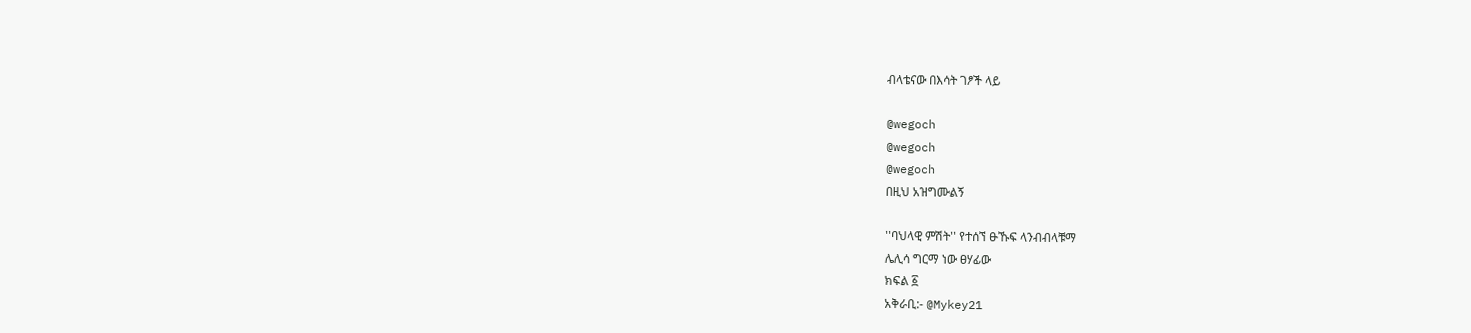ብላቴናው በእሳት ገፆች ላይ

@wegoch
@wegoch
@wegoch
በዚህ አዝግሙልኝ

''ባህላዊ ምሽት'' የተሰኘ ፁኹፍ ላንብብላቹማ
ሌሊሳ ግርማ ነው ፀሃፊው
ክፍል ፩
አቅራቢ:- @Mykey21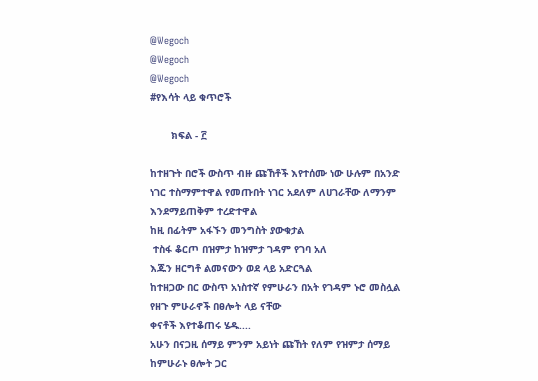@Wegoch
@Wegoch
@Wegoch
#የእሳት ላይ ቁጥሮች

       ክፍል - ፫

ከተዘጉት በሮች ውስጥ ብዙ ጩኸቶች እየተሰሙ ነው ሁሉም በአንድ ነገር ተስማምተዋል የመጡበት ነገር አደለም ለሀገራቸው ለማንም እንደማይጠቅም ተረድተዋል
ከዚ በፊትም አፋኙን መንግስት ያውቁታል
 ተስፋ ቆርጦ በዝምታ ከዝምታ ገዳም የገባ አለ
እጁን ዘርግቶ ልመናውን ወደ ላይ አድርጓል
ከተዘጋው በር ውስጥ አነስተኛ የምሁራን በአት የገዳም ኑሮ መስሏል
የዘጉ ምሁራኖች በፀሎት ላይ ናቸው
ቀናቶች እየተቆጠሩ ሄዱ....
አሁን በናጋዚ ሰማይ ምንም አይነት ጩኸት የለም የዝምታ ሰማይ ከምሁራኑ ፀሎት ጋር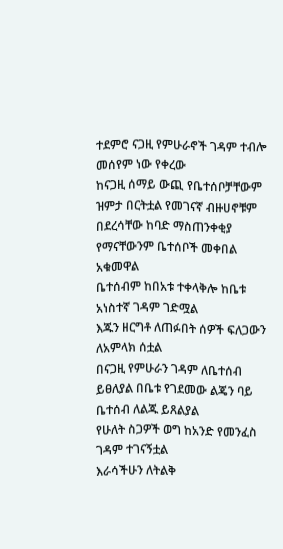ተደምሮ ናጋዚ የምሁራኖች ገዳም ተብሎ መሰየም ነው የቀረው
ከናጋዚ ሰማይ ውጪ የቤተሰቦቻቸውም ዝምታ በርትቷል የመገናኛ ብዙሀኖቹም በደረሳቸው ከባድ ማስጠንቀቂያ የማናቸውንም ቤተሰቦች መቀበል አቁመዋል
ቤተሰብም ከበአቱ ተቀላቅሎ ከቤቱ አነስተኛ ገዳም ገድሟል
እጁን ዘርግቶ ለጠፉበት ሰዎች ፍለጋውን ለአምላክ ሰቷል
በናጋዚ የምሁራን ገዳም ለቤተሰብ ይፀለያል በቤቱ የገደመው ልጄን ባይ ቤተሰብ ለልጁ ይጸልያል
የሁለት ስጋዎች ወግ ከአንድ የመንፈስ ገዳም ተገናኝቷል
እራሳችሁን ለትልቅ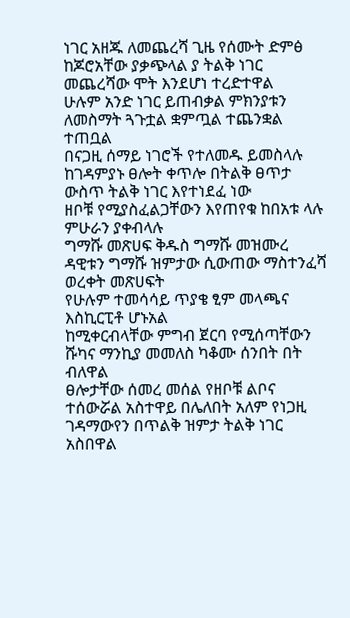ነገር አዘጁ ለመጨረሻ ጊዜ የሰሙት ድምፅ ከጆሮአቸው ያቃጭላል ያ ትልቅ ነገር መጨረሻው ሞት እንደሆነ ተረድተዋል
ሁሉም አንድ ነገር ይጠብቃል ምክንያቱን ለመስማት ጓጉቷል ቋምጧል ተጨንቋል ተጠቧል
በናጋዚ ሰማይ ነገሮች የተለመዱ ይመስላሉ
ከገዳምያኑ ፀሎት ቀጥሎ በትልቅ ፀጥታ ውስጥ ትልቅ ነገር እየተነደፈ ነው
ዘቦቹ የሚያስፈልጋቸውን እየጠየቁ ከበአቱ ላሉ ምሁራን ያቀብላሉ
ግማሹ መጽሀፍ ቅዱስ ግማሹ መዝሙረ ዳዊቱን ግማሹ ዝምታው ሲውጠው ማስተንፈሻ ወረቀት መጽሀፍት
የሁሉም ተመሳሳይ ጥያቄ ፂም መላጫና እስኪርፒቶ ሆኑአል
ከሚቀርብላቸው ምግብ ጀርባ የሚሰጣቸውን ሹካና ማንኪያ መመለስ ካቆሙ ሰንበት በት ብለዋል
ፀሎታቸው ሰመረ መሰል የዘቦቹ ልቦና ተሰውሯል አስተዋይ በሌለበት አለም የነጋዚ ገዳማውየን በጥልቅ ዝምታ ትልቅ ነገር አስበዋል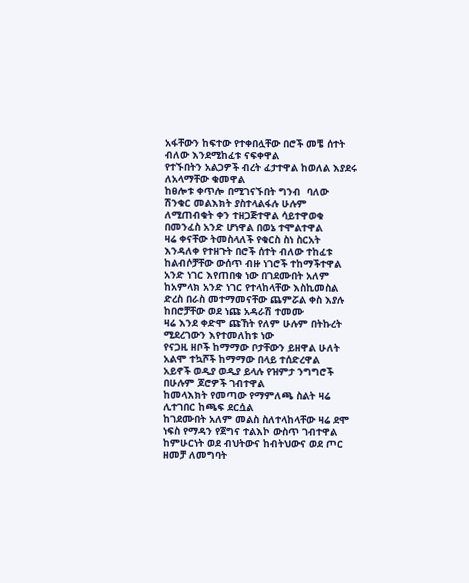አፋቸውን ከፍተው የተቀበሏቸው በሮች መቼ ሰተት ብለው እንደሚከፈቱ ናፍቀዋል
የተኙበትን አልጋዎች ብረት ፈታተዋል ከወለል እያደሩ ለአላማቸው ቁመዋል
ከፀሎቱ ቀጥሎ በሚገናኙበት ግንብ  ባለው ሽንቁር መልእክት ያስተላልፋሉ ሁሉም ለሚጠብቁት ቀን ተዘጋጅተዋል ሳይተዋወቁ በመንፈስ አንድ ሆነዋል በወኔ ተሞልተዋል
ዛሬ ቀናቸው ትመስላለች የቁርስ ስነ ስርአት እንዳለቀ የተዘጉት በሮች ሰተት ብለው ተከፈቱ
ከልብሶቻቸው ውሰጥ ብዙ ነገሮች ተከማችተዋል አንድ ነገር እየጠበቁ ነው በገደሙበት አለም ከአምላክ አንድ ነገር የተላከላቸው እስኪመስል ድረስ በራስ መተማመናቸው ጨምሯል ቀስ እያሉ ከበሮቻቸው ወደ ነጩ አዳራሽ ተመሙ
ዛሬ እንደ ቀድሞ ጩኸት የለም ሁሉም በትኩረት ሚደረገውን እየተመለከቱ ነው
የናጋዚ ዘቦች ከማማው ቦታቸውን ይዘዋል ሁለት አልሞ ተኳሾች ከማማው በላይ ተሰድረዋል
አይኖች ወዲያ ወዲያ ይላሉ የዝምታ ንግግሮች በሁሉም ጆሮዎች ገብተዋል
ከመላእክት የመጣው የማምለጫ ስልት ዛሬ ሊተገበር ከጫፍ ደርሷል
ከገደሙበት አለም መልስ ስለተላከላቸው ዛሬ ደሞ ነፍስ የማዳን የጀግና ተልእኮ ውስጥ ገብተዋል
ከምሁርነት ወደ ብህትውና ከብትህውና ወደ ጦር ዘመቻ ለመግባት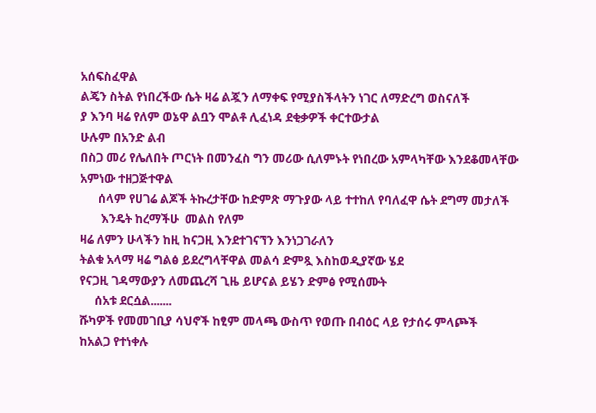አሰፍስፈዋል
ልጄን ስትል የነበረችው ሴት ዛሬ ልጇን ለማቀፍ የሚያስችላትን ነገር ለማድረግ ወስናለች
ያ እንባ ዛሬ የለም ወኔዋ ልቧን ሞልቶ ሊፈነዳ ደቂቃዎች ቀርተውታል
ሁሉም በአንድ ልብ
በስጋ መሪ የሌለበት ጦርነት በመንፈስ ግን መሪው ሲለምኑት የነበረው አምላካቸው እንደቆመላቸው አምነው ተዘጋጅተዋል
      ሰላም የሀገሬ ልጆች ትኩረታቸው ከድምጽ ማጉያው ላይ ተተከለ የባለፈዋ ሴት ደግማ መታለች
       እንዴት ከረማችሁ  መልስ የለም
ዛሬ ለምን ሁላችን ከዚ ከናጋዚ እንደተገናኘን እንነጋገራለን
ትልቁ አላማ ዛሬ ግልፅ ይደረግላቸዋል መልሳ ድምጿ እስከወዲያኛው ሄደ
የናጋዚ ገዳማውያን ለመጨረሻ ጊዜ ይሆናል ይሄን ድምፅ የሚሰሙት
     ሰአቱ ደርሷል.......
ሹካዎች የመመገቢያ ሳህኖች ከፂም መላጫ ውስጥ የወጡ በብዕር ላይ የታሰሩ ምላጮች
ከአልጋ የተነቀሉ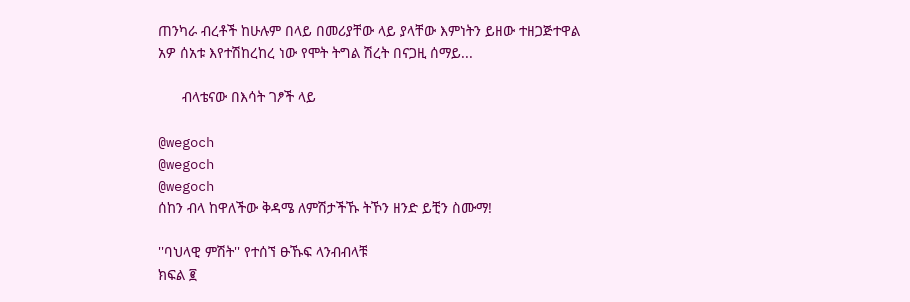ጠንካራ ብረቶች ከሁሉም በላይ በመሪያቸው ላይ ያላቸው እምነትን ይዘው ተዘጋጅተዋል
አዎ ሰአቱ እየተሽከረከረ ነው የሞት ትግል ሽረት በናጋዚ ሰማይ...

      ብላቴናው በእሳት ገፆች ላይ

@wegoch
@wegoch
@wegoch
ሰከን ብላ ከዋለችው ቅዳሜ ለምሽታችኹ ትኾን ዘንድ ይቺን ስሙማ!

''ባህላዊ ምሽት'' የተሰኘ ፁኹፍ ላንብብላቹ
ክፍል ፪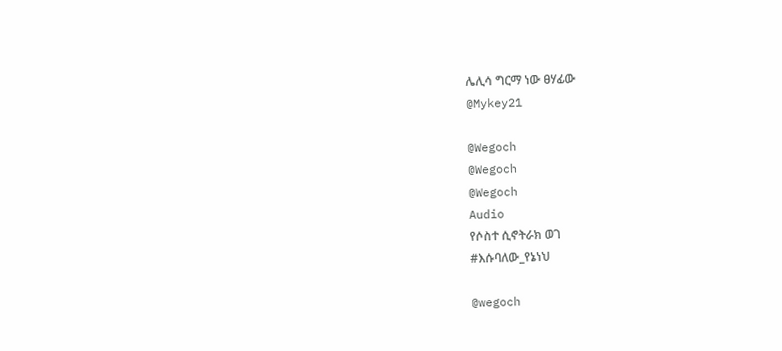ሌሊሳ ግርማ ነው ፀሃፊው
@Mykey21

@Wegoch
@Wegoch
@Wegoch
Audio
የሶስተ ሲኖትራክ ወገ
#እሱባለው_የኔነህ

@wegoch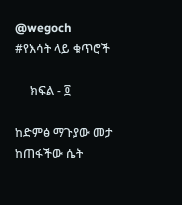@wegoch
#የእሳት ላይ ቁጥሮች

     ክፍል - ፬

ከድምፅ ማጉያው መታ ከጠፋችው ሴት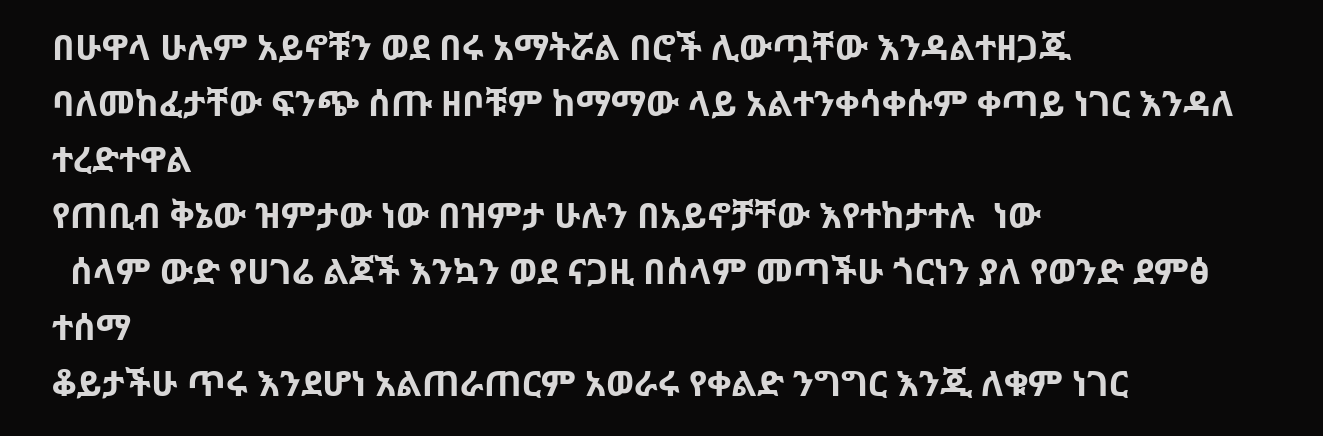በሁዋላ ሁሉም አይኖቹን ወደ በሩ አማትሯል በሮች ሊውጧቸው እንዳልተዘጋጁ ባለመከፈታቸው ፍንጭ ሰጡ ዘቦቹም ከማማው ላይ አልተንቀሳቀሱም ቀጣይ ነገር እንዳለ ተረድተዋል
የጠቢብ ቅኔው ዝምታው ነው በዝምታ ሁሉን በአይኖቻቸው እየተከታተሉ  ነው
  ሰላም ውድ የሀገሬ ልጆች እንኳን ወደ ናጋዚ በሰላም መጣችሁ ጎርነን ያለ የወንድ ደምፅ ተሰማ
ቆይታችሁ ጥሩ እንደሆነ አልጠራጠርም አወራሩ የቀልድ ንግግር እንጂ ለቁም ነገር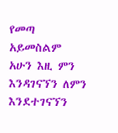የመጣ አይመስልም
አሁን እዚ ምን እንዳገናኘን ለምን እንደተገናኘን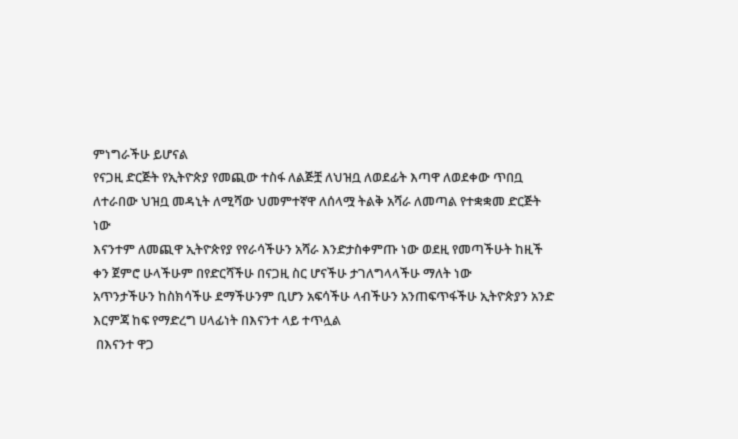ምነግራችሁ ይሆናል
የናጋዚ ድርጅት የኢትዮጵያ የመጪው ተስፋ ለልጅቿ ለህዝቧ ለወደፊት እጣዋ ለወደቀው ጥበቧ ለተራበው ህዝቧ መዳኒት ለሚሻው ህመምተኛዋ ለሰላሟ ትልቅ አሻራ ለመጣል የተቋቋመ ድርጅት ነው
እናንተም ለመጪዋ ኢትዮጵየያ የየራሳችሁን አሻራ እንድታስቀምጡ ነው ወደዚ የመጣችሁት ከዚች ቀን ጀምሮ ሁላችሁም በየድርሻችሁ በናጋዚ ስር ሆናችሁ ታገለግላላችሁ ማለት ነው
አጥንታችሁን ከስክሳችሁ ደማችሁንም ቢሆን አፍሳችሁ ላብችሁን አንጠፍጥፋችሁ ኢትዮጵያን አንድ እርምጃ ከፍ የማድረግ ሀላፊነት በእናንተ ላይ ተጥሏል
 በእናንተ ዋጋ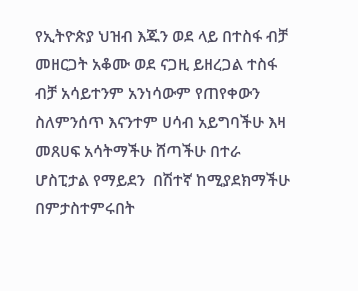የኢትዮጵያ ህዝብ እጁን ወደ ላይ በተስፋ ብቻ መዘርጋት አቆሙ ወደ ናጋዚ ይዘረጋል ተስፋ ብቻ አሳይተንም አንነሳውም የጠየቀውን ስለምንሰጥ እናንተም ሀሳብ አይግባችሁ እዛ መጸሀፍ አሳትማችሁ ሸጣችሁ በተራ ሆስፒታል የማይደን  በሽተኛ ከሚያደክማችሁ በምታስተምሩበት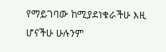የማይገባው ከሚያደነቁራችሁ እዚ ሆናችሁ ሁሉንም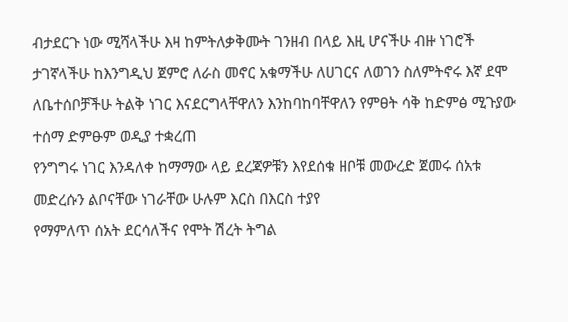ብታደርጉ ነው ሚሻላችሁ እዛ ከምትለቃቅሙት ገንዘብ በላይ እዚ ሆናችሁ ብዙ ነገሮች ታገኛላችሁ ከእንግዲህ ጀምሮ ለራስ መኖር አቁማችሁ ለሀገርና ለወገን ስለምትኖሩ እኛ ደሞ ለቤተሰቦቻችሁ ትልቅ ነገር እናደርግላቸዋለን እንከባከባቸዋለን የምፀት ሳቅ ከድምፅ ሚጉያው ተሰማ ድምፁም ወዲያ ተቋረጠ
የንግግሩ ነገር እንዳለቀ ከማማው ላይ ደረጃዎቹን እየደሰቁ ዘቦቹ መውረድ ጀመሩ ሰአቱ መድረሱን ልቦናቸው ነገራቸው ሁሉም እርስ በእርስ ተያየ
የማምለጥ ሰአት ደርሳለችና የሞት ሽረት ትግል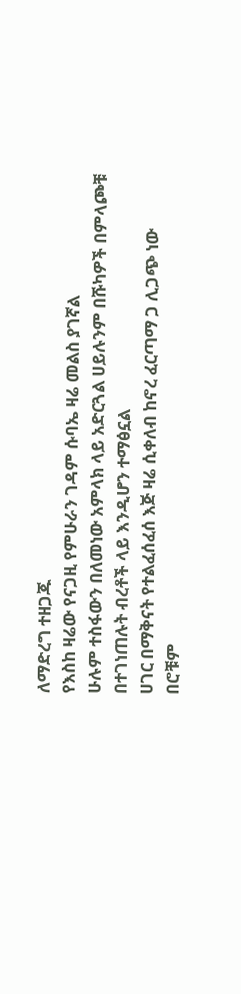ለማድረግ ተዘጋጁ
የእስከ ዛሬው የናጋዚ የምሁራን ገዳም ሱባኤ ዛሬ መልስ ያገኛል
ሁሉም ተስፋውን በለመነው አምላክ ላይ አድርጓል ሀይሉንም በሹካዎች በምላጮቹ በተገነጠሉት ብረቶች ላይ እንዲሆን ተማፅኗል
ሀገር በማቅናት የተልፈሰፈሰ እጅ ዛሬ ሲቀለብ ከኖረ ፈርጣማ ጋ ሊጋጭ ነው
በሮቹም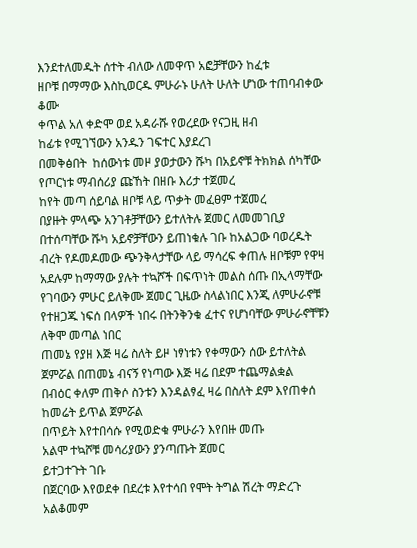እንደተለመዱት ሰተት ብለው ለመዋጥ አፎቻቸውን ከፈቱ
ዘቦቹ በማማው እስኪወርዱ ምሁራኑ ሁለት ሁለት ሆነው ተጠባብቀው ቆሙ
ቀጥል አለ ቀድሞ ወደ አዳራሹ የወረደው የናጋዚ ዘብ
ከፊቱ የሚገኘውን አንዱን ገፍተር እያደረገ
በመቅፅበት  ከሰውነቱ መዞ ያወታውን ሹካ በአይኖቹ ትክክል ሰካቸው
የጦርነቱ ማብሰሪያ ጩኸት በዘቡ እሪታ ተጀመረ
ከየት መጣ ሰይባል ዘቦቹ ላይ ጥቃት መፈፀም ተጀመረ
በያዙት ምላጭ አንገቶቻቸውን ይተለትሉ ጀመር ለመመገቢያ በተሰጣቸው ሹካ አይኖቻቸውን ይጠነቁሉ ገቡ ከአልጋው ባወረዱት ብረት የዶመዶመው ጭንቅላታቸው ላይ ማሳረፍ ቀጠሉ ዘቦቹም የዋዛ አደሉም ከማማው ያሉት ተኳሾች በፍጥነት መልስ ሰጡ በኢላማቸው የገባውን ምሁር ይለቅሙ ጀመር ጊዜው ስላልነበር እንጂ ለምሁራኖቹ የተዘጋጁ ነፍሰ በላዎች ነበሩ በትንቅንቁ ፈተና የሆነባቸው ምሁራኖቸቹን ለቅሞ መጣል ነበር
ጠመኔ የያዘ እጅ ዛሬ ስለት ይዞ ነፃነቱን የቀማውን ሰው ይተለትል ጀምሯል በጠመኔ ብናኝ የነጣው እጅ ዛሬ በደም ተጨማልቋል
በብዕር ቀለም ጠቅሶ ስንቱን እንዳልፃፈ ዛሬ በስለት ደም እየጠቀሰ ከመሬት ይጥል ጀምሯል
በጥይት እየተበሳሱ የሚወድቁ ምሁራን እየበዙ መጡ
አልሞ ተኳሾቹ መሳሪያውን ያንጣጡት ጀመር
ይተጋተጉት ገቡ
በጀርባው እየወደቀ በደረቱ እየተሳበ የሞት ትግል ሽረት ማድረጉ አልቆመም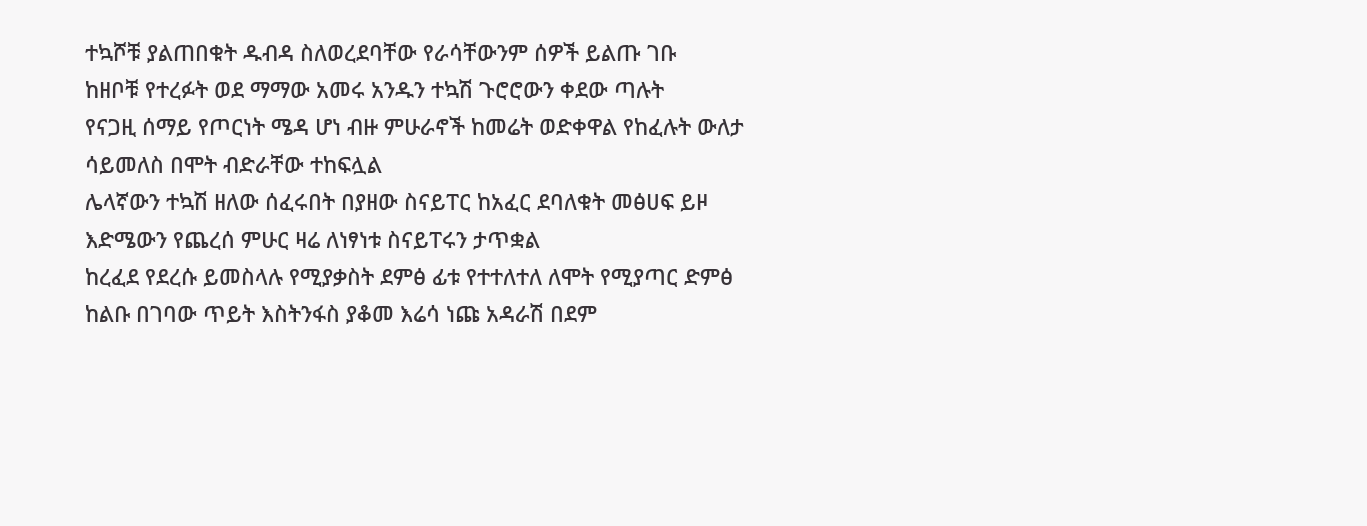ተኳሾቹ ያልጠበቁት ዱብዳ ስለወረደባቸው የራሳቸውንም ሰዎች ይልጡ ገቡ
ከዘቦቹ የተረፉት ወደ ማማው አመሩ አንዱን ተኳሽ ጉሮሮውን ቀደው ጣሉት
የናጋዚ ሰማይ የጦርነት ሜዳ ሆነ ብዙ ምሁራኖች ከመሬት ወድቀዋል የከፈሉት ውለታ ሳይመለስ በሞት ብድራቸው ተከፍሏል
ሌላኛውን ተኳሽ ዘለው ሰፈሩበት በያዘው ስናይፐር ከአፈር ደባለቁት መፅሀፍ ይዞ እድሜውን የጨረሰ ምሁር ዛሬ ለነፃነቱ ስናይፐሩን ታጥቋል
ከረፈደ የደረሱ ይመስላሉ የሚያቃስት ደምፅ ፊቱ የተተለተለ ለሞት የሚያጣር ድምፅ ከልቡ በገባው ጥይት እስትንፋስ ያቆመ እሬሳ ነጩ አዳራሽ በደም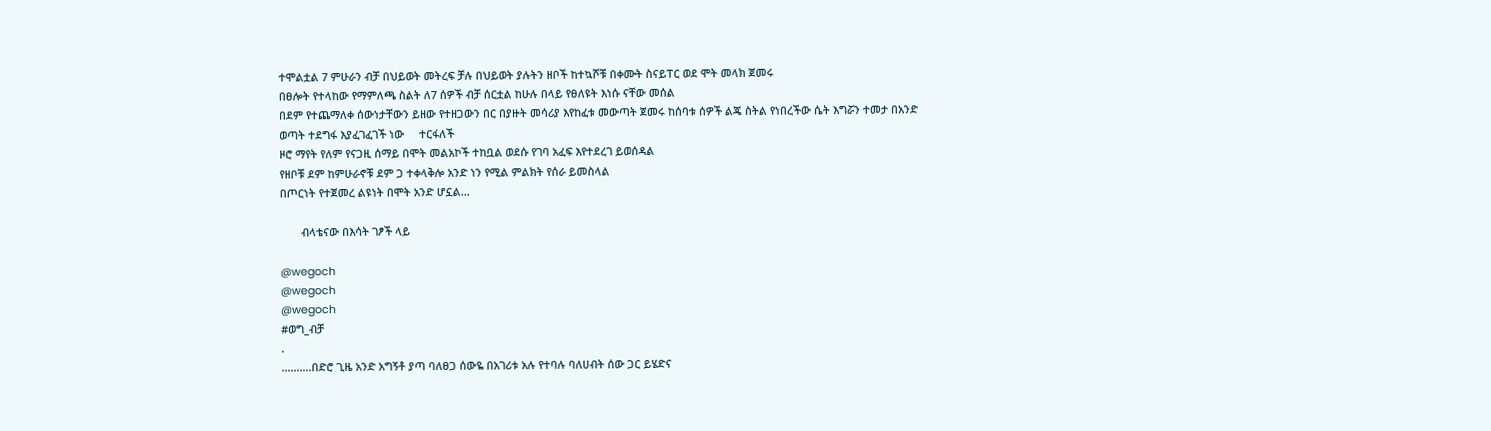ተሞልቷል 7 ምሁራን ብቻ በህይወት መትረፍ ቻሉ በህይወት ያሉትን ዘቦች ከተኳሾቹ በቀሙት ስናይፐር ወደ ሞት መላክ ጀመሩ
በፀሎት የተላከው የማምለጫ ስልት ለ7 ሰዎች ብቻ ሰርቷል ከሁሉ በላይ የፀለዩት እነሱ ናቸው መሰል
በደም የተጨማለቀ ሰውነታቸውን ይዘው የተዘጋውን በር በያዙት መሳሪያ እየከፈቱ መውጣት ጀመሩ ከሰባቱ ሰዎች ልጄ ስትል የነበረችው ሴት እግሯን ተመታ በአንድ ወጣት ተደግፋ እያፈገፈገች ነው     ተርፋለች
ዞሮ ማየት የለም የናጋዚ ሰማይ በሞት መልአኮች ተከቧል ወደሱ የገባ አፈፍ እየተደረገ ይወሰዳል
የዘቦቹ ደም ከምሁራኖቹ ደም ጋ ተቀላቅሎ አንድ ነን የሚል ምልክት የሰራ ይመስላል
በጦርነት የተጀመረ ልዩነት በሞት አንድ ሆኗል...

       ብላቴናው በእሳት ገፆች ላይ

@wegoch
@wegoch
@wegoch
#ወግ_ብቻ
.
..........በድሮ ጊዜ አንድ አግኝቶ ያጣ ባለፀጋ ሰውዬ በአገሪቱ አሉ የተባሉ ባለሀብት ሰው ጋር ይሄድና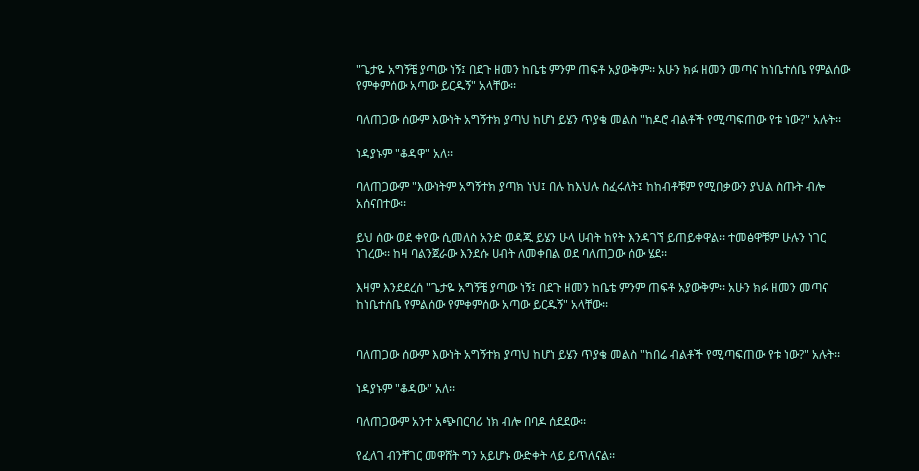"ጌታዬ አግኝቼ ያጣው ነኝ፤ በደጉ ዘመን ከቤቴ ምንም ጠፍቶ አያውቅም፡፡ አሁን ክፉ ዘመን መጣና ከነቤተሰቤ የምልሰው የምቀምሰው አጣው ይርዱኝ" አላቸው፡፡

ባለጠጋው ሰውም እውነት አግኝተክ ያጣህ ከሆነ ይሄን ጥያቄ መልስ "ከዶሮ ብልቶች የሚጣፍጠው የቱ ነው?" አሉት፡፡

ነዳያኑም "ቆዳዋ" አለ፡፡

ባለጠጋውም "እውነትም አግኝተክ ያጣክ ነህ፤ በሉ ከእህሉ ስፈሩለት፤ ከከብቶቹም የሚበቃውን ያህል ስጡት ብሎ አሰናበተው፡፡

ይህ ሰው ወደ ቀየው ሲመለስ አንድ ወዳጁ ይሄን ሁላ ሀብት ከየት እንዳገኘ ይጠይቀዋል፡፡ ተመፅዋቹም ሁሉን ነገር ነገረው፡፡ ከዛ ባልንጀራው እንደሱ ሀብት ለመቀበል ወደ ባለጠጋው ሰው ሄደ፡፡

እዛም እንደደረሰ "ጌታዬ አግኝቼ ያጣው ነኝ፤ በደጉ ዘመን ከቤቴ ምንም ጠፍቶ አያውቅም፡፡ አሁን ክፉ ዘመን መጣና ከነቤተሰቤ የምልሰው የምቀምሰው አጣው ይርዱኝ" አላቸው፡፡


ባለጠጋው ሰውም እውነት አግኝተክ ያጣህ ከሆነ ይሄን ጥያቄ መልስ "ከበሬ ብልቶች የሚጣፍጠው የቱ ነው?" አሉት፡፡

ነዳያኑም "ቆዳው" አለ፡፡

ባለጠጋውም አንተ አጭበርባሪ ነክ ብሎ በባዶ ሰደደው፡፡

የፈለገ ብንቸገር መዋሸት ግን አይሆኑ ውድቀት ላይ ይጥለናል፡፡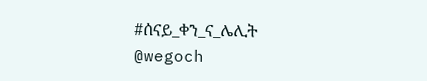#ሰናይ_ቀን_ና_ሌሊት
@wegoch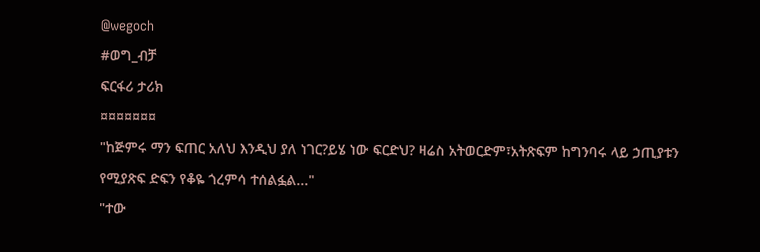@wegoch
#ወግ_ብቻ
ፍርፋሪ ታሪክ
¤¤¤¤¤¤¤
"ከጅምሩ ማን ፍጠር አለህ እንዲህ ያለ ነገር?ይሄ ነው ፍርድህ? ዛሬስ አትወርድም፣አትጽፍም ከግንባሩ ላይ ኃጢያቱን የሚያጽፍ ድፍን የቆዬ ጎረምሳ ተሰልፏል..."
"ተው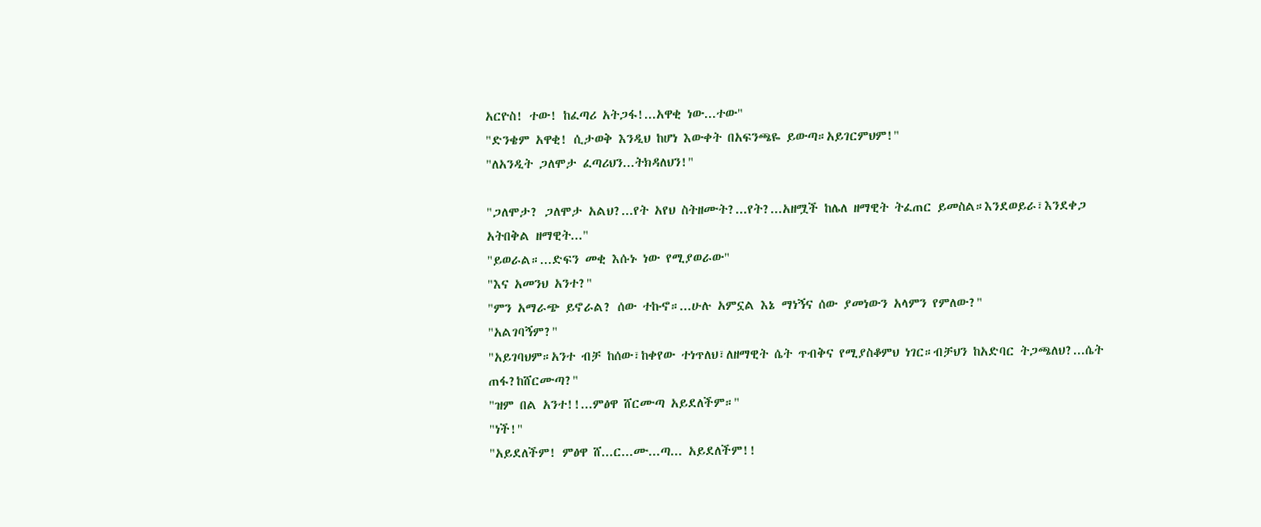አርዮስ! ተው! ከፈጣሪ አትጋፋ!...አዋቂ ነው...ተው"
"ድንቄም አዋቂ! ሲታወቅ እንዲህ ከሆነ እውቀት በአፍንጫዬ ይውጣ።አይገርምህም!"
"ለአንዲት ጋለሞታ ፈጣሪህን...ትክዳለህን!"

"ጋለሞታ? ጋለሞታ አልህ?...የት አየህ ስትዘሙት?...የት?...አዘሟች ከሌለ ዘማዊት ትፈጠር ይመስል።እንደወይራ፣እንደቀጋ አትበቅል ዘማዊት..."
"ይወራል።...ድፍን መቂ እሱኑ ነው የሚያወራው"
"እና አመንህ አንተ?"
"ምን አማራጭ ይኖራል? ሰው ተኩኖ።...ሁሉ አምኗል እኔ ማነኝና ሰው ያመነውን አላምን የምለው?"
"አልገባኝም?"
"አይገባህም።አንተ ብቻ ከሰው፣ከቀየው ተነጥለህ፣ለዘማዊት ሴት ጥብቅና የሚያስቆምህ ነገር።ብቻህን ከአድባር ትጋጫለህ?...ሴት ጠፋ?ከሸርሙጣ?"
"ዝም በል አንተ!!...ምፅዋ ሸርሙጣ አይደለችም።"
"ነች!"
"አይደለችም! ምፅዋ ሸ...ር...ሙ...ጣ... አይደለችም!!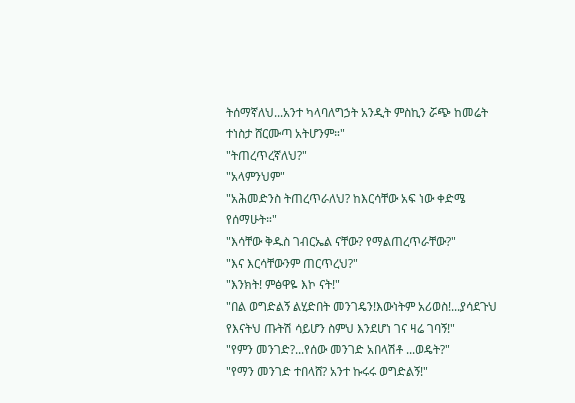ትሰማኛለህ...አንተ ካላባለግኃት አንዲት ምስኪን ሯጭ ከመሬት ተነስታ ሸርሙጣ አትሆንም።"
"ትጠረጥረኛለህ?"
"አላምንህም"
"አሕመድንስ ትጠረጥራለህ? ከእርሳቸው አፍ ነው ቀድሜ የሰማሁት።"
"እሳቸው ቅዱስ ገብርኤል ናቸው? የማልጠረጥራቸው?"
"እና እርሳቸውንም ጠርጥረህ?"
"እንክት! ምፅዋዬ እኮ ናት!"
"በል ወግድልኝ ልሂድበት መንገዴን!እውነትም አሪወስ!...ያሳደጉህ የእናትህ ጡትሽ ሳይሆን ስምህ እንደሆነ ገና ዛሬ ገባኝ!"
"የምን መንገድ?...የሰው መንገድ አበላሽቶ ...ወዴት?"
"የማን መንገድ ተበላሸ? አንተ ኩሩሩ ወግድልኝ!"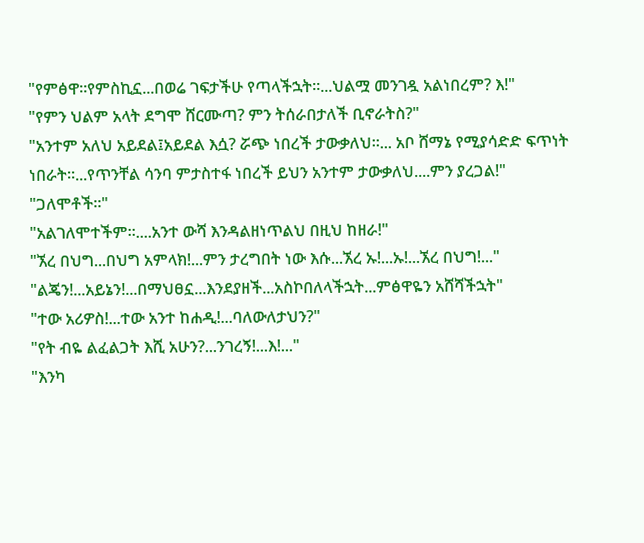"የምፅዋ።የምስኪኗ...በወሬ ገፍታችሁ የጣላችኋት።...ህልሟ መንገዷ አልነበረም? እ!"
"የምን ህልም አላት ደግሞ ሸርሙጣ? ምን ትሰራበታለች ቢኖራትስ?"
"አንተም አለህ አይደል፤አይደል እሷ? ሯጭ ነበረች ታውቃለህ።... አቦ ሸማኔ የሚያሳድድ ፍጥነት ነበራት።...የጥንቸል ሳንባ ምታስተፋ ነበረች ይህን አንተም ታውቃለህ....ምን ያረጋል!"
"ጋለሞቶች።"
"አልገለሞተችም።....አንተ ውሻ እንዳልዘነጥልህ በዚህ ከዘራ!"
"ኧረ በህግ...በህግ አምላክ!...ምን ታረግበት ነው እሱ...ኧረ ኡ!...ኡ!...ኧረ በህግ!..."
"ልጄን!...አይኔን!...በማህፀኗ...እንደያዘች...አስኮበለላችኋት...ምፅዋዬን አሸሻችኋት"
"ተው አሪዎስ!...ተው አንተ ከሐዲ!...ባለውለታህን?"
"የት ብዬ ልፈልጋት እሺ አሁን?...ንገረኝ!...እ!..."
"እንካ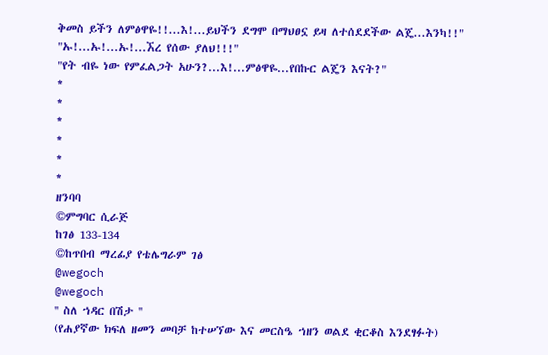ቅመስ ይችን ለምፅዋዬ!!...እ!...ይህችን ደግሞ በማህፀኗ ይዛ ለተሰደደችው ልጄ...እንካ!!"
"ኡ!...ኡ!...ኡ!...ኧረ የሰው ያለህ!!!"
"የት ብዬ ነው የምፈልጋት አሁን?...እ!...ምፅዋዬ...የበኩር ልጄን እናት?"
*
*
*
*
*
*
ዘንባባ
©ምግባር ሲራጅ
ከገፅ 133-134
©ከጥበብ ማረፊያ የቴሌግራም ገፅ
@wegoch
@wegoch
'' ስለ ኀዳር በሽታ ''
(የሐያኛው ክፍለ ዘመን መባቻ ከተሠኘው እና መርስዔ ኀዘን ወልደ ቂርቆስ እንደፃፉት)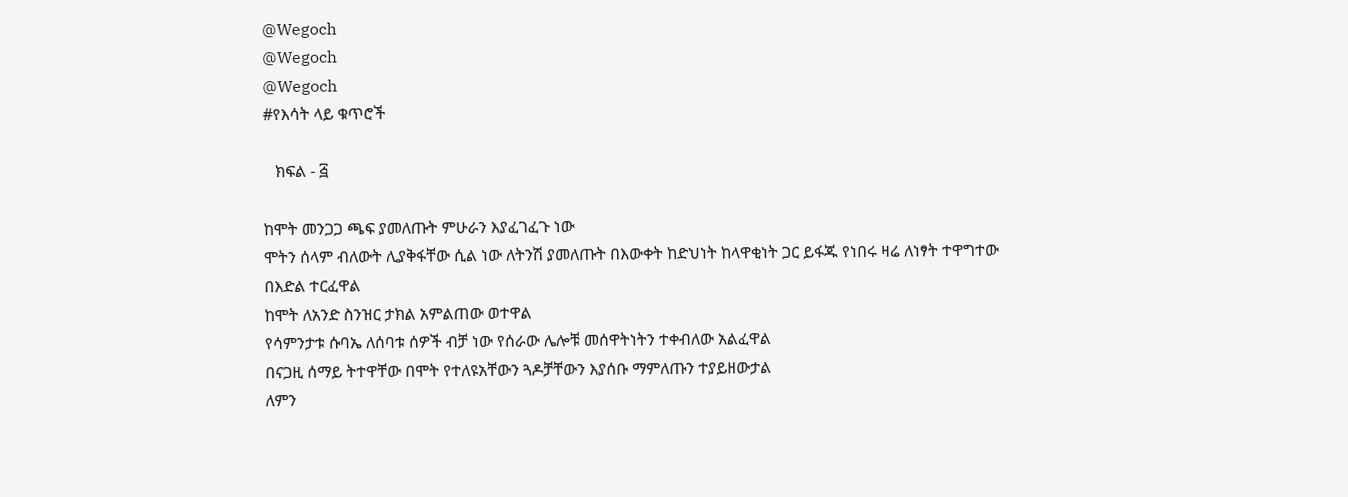@Wegoch
@Wegoch
@Wegoch
#የእሳት ላይ ቁጥሮች

   ክፍል - ፭

ከሞት መንጋጋ ጫፍ ያመለጡት ምሁራን እያፈገፈጉ ነው
ሞትን ሰላም ብለውት ሊያቅፋቸው ሲል ነው ለትንሽ ያመለጡት በእውቀት ከድህነት ከላዋቂነት ጋር ይፋጁ የነበሩ ዛሬ ለነፃት ተዋግተው በእድል ተርፈዋል
ከሞት ለአንድ ስንዝር ታክል አምልጠው ወተዋል
የሳምንታቱ ሱባኤ ለሰባቱ ሰዎች ብቻ ነው የሰራው ሌሎቹ መሰዋትነትን ተቀብለው አልፈዋል
በናጋዚ ሰማይ ትተዋቸው በሞት የተለዩአቸውን ጓዶቻቸውን እያሰቡ ማምለጡን ተያይዘውታል
ለምን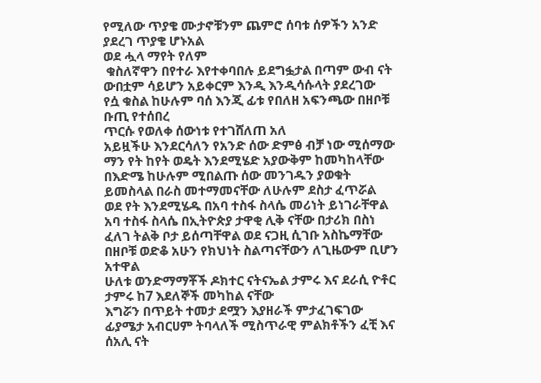የሚለው ጥያቄ ሙታኖቹንም ጨምሮ ሰባቱ ሰዎችን አንድ ያደረገ ጥያቄ ሆኑአል
ወደ ሗላ ማየት የለም
 ቁስለኛዋን በየተራ እየተቀባበሉ ይደግፏታል በጣም ውብ ናት ውበቷም ሳይሆን አይቀርም እንዲ እንዲሳሱላት ያደረገው
የሷ ቁስል ከሁሉም ባሰ እንጂ ፊቱ የበለዘ አፍንጫው በዘቦቹ ቡጢ የተሰበረ
ጥርሱ የወለቀ ሰውነቱ የተገሸለጠ አለ
አይዟችሁ እንደርሳለን የአንድ ሰው ድምፅ ብቻ ነው ሚሰማው
ማን የት ከየት ወዴት እንደሚሄድ አያውቅም ከመካከላቸው በእድሜ ከሁሉም ሚበልጡ ሰው መንገዱን ያወቁት ይመስላል በራስ መተማመናቸው ለሁሉም ደስታ ፈጥሯል
ወደ የት እንደሚሄዱ በአባ ተስፋ ስላሴ መሪነት ይነገራቸዋል
አባ ተስፋ ስላሴ በኢትዮጵያ ታዋቂ ሊቅ ናቸው በታሪክ በስነ ፈለገ ትልቅ ቦታ ይሰጣቸዋል ወደ ናጋዚ ሲገቡ አስኬማቸው በዘቦቹ ወድቆ አሁን የክህነት ስልጣናቸውን ለጊዜውም ቢሆን አተዋል
ሁለቱ ወንድማማቾች ዶክተር ናትናኤል ታምሩ እና ደራሲ ዮቶር ታምሩ ከ7 እደለኞች መካከል ናቸው
እግሯን በጥይት ተመታ ደሟን እያዘራች ምታፈገፍገው ፊያሜታ አብርሀም ትባላለች ሚስጥራዊ ምልክቶችን ፈቺ እና ሰአሊ ናት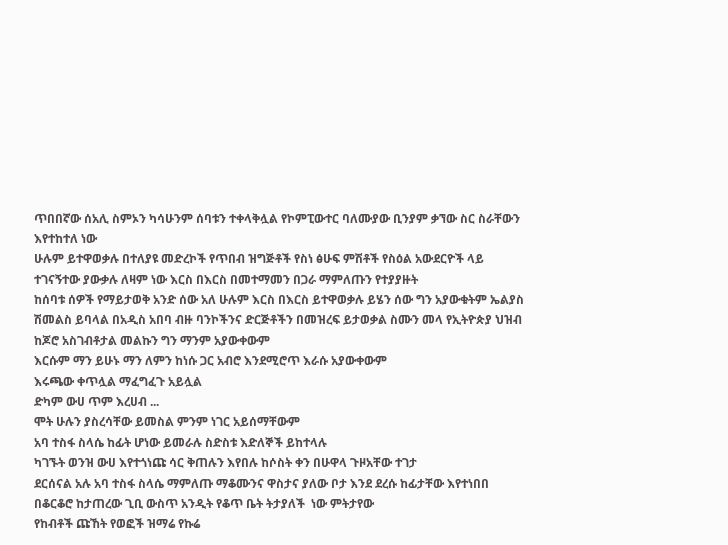ጥበበኛው ሰአሊ ስምኦን ካሳሁንም ሰባቱን ተቀላቅሏል የኮምፒውተር ባለሙያው ቢንያም ቃኘው ስር ስራቸውን እየተከተለ ነው
ሁሉም ይተዋወቃሉ በተለያዩ መድረኮች የጥበብ ዝግጅቶች የስነ ፅሁፍ ምሽቶች የስዕል አውደርዮች ላይ ተገናኝተው ያውቃሉ ለዛም ነው እርስ በእርስ በመተማመን በጋራ ማምለጡን የተያያዙት
ከሰባቱ ሰዎች የማይታወቅ አንድ ሰው አለ ሁሉም እርስ በእርስ ይተዋወቃሉ ይሄን ሰው ግን አያውቁትም ኤልያስ ሽመልስ ይባላል በአዲስ አበባ ብዙ ባንኮችንና ድርጅቶችን በመዝረፍ ይታወቃል ስሙን መላ የኢትዮጵያ ህዝብ ከጆሮ አስገብቶታል መልኩን ግን ማንም አያውቀውም
እርሱም ማን ይሁኑ ማን ለምን ከነሱ ጋር አብሮ እንደሚሮጥ እራሱ አያውቀውም
እሩጫው ቀጥሏል ማፈግፈጉ አይሏል
ድካም ውሀ ጥም እረሀብ ...
ሞት ሁሉን ያስረሳቸው ይመስል ምንም ነገር አይሰማቸውም
አባ ተስፋ ስላሴ ከፊት ሆነው ይመራሉ ስድስቱ እድለኞች ይከተላሉ
ካገኙት ወንዝ ውሀ እየተጎነጩ ሳር ቅጠሉን እየበሉ ከሶስት ቀን በሁዋላ ጉዞአቸው ተገታ
ደርሰናል አሉ አባ ተስፋ ስላሴ ማምለጡ ማቆሙንና ዋስታና ያለው ቦታ እንደ ደረሱ ከፊታቸው እየተነበበ
በቆርቆሮ ከታጠረው ጊቢ ውስጥ አንዲት የቆጥ ቤት ትታያለች  ነው ምትታየው
የከብቶች ጩኸት የወፎች ዝማሬ የኩሬ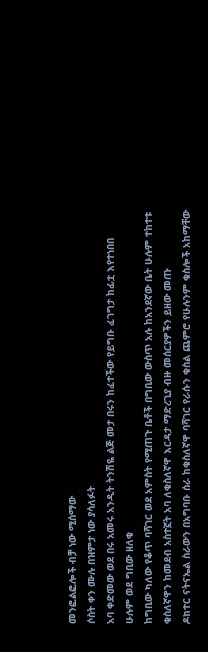መንፎልፎሎች ብቻ ነው ሚሰማው
ሶስት ቀን ሙሉ በዝምታ ነው ያሳለፉት
አባ ቀድመው ወደ በሩ አመሩ አንዲት ትንሽዬ ልጅ መታ በሩን ከፈተችው የይግቡ ፈገግታ ከፊቷ እየተነበበ
ሁሉም ወደ ግቢው ዘለቁ
ከግቢው ካለው የቆጥ ባሻገር ወደ አምስት የሚጠጉ ቤቶች በግቢው ውስጥ አሉ ከአንደኛው ቤት ሁሉም ተከተቱ
ቁስለኛዋን ከመደብ አስተኟት አባ ለቁስለኛዋ እርዳታ ማድረጊያ ብዙ መሰርያዎችን ይዘው መጡ
ዶክተር ናትናኤል ስራውን በአግባቡ ሰራ ከቁስለኛዋ ባሻገር የራሱን ቁስል ጨምሮ የሁሉንም ቁስሎች አከማቸው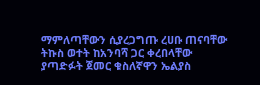ማምለጣቸውን ሲያረጋግጡ ረሀቡ ጠናባቸው
ትኩስ ወተት ከአንባሻ ጋር ቀረበላቸው
ያጣድፉት ጀመር ቁስለኛዋን ኤልያስ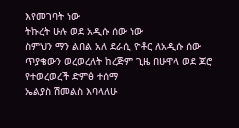እየመገባት ነው
ትኩረት ሁሉ ወደ አዲሱ ሰው ነው
ስምህን ማን ልበል አለ ደራሲ ዮቶር ለአዲሱ ሰው ጥያቄውን ወረወረለት ከረጅም ጊዜ በሁዋላ ወደ ጆሮ የተወረወረች ድምፅ ተሰማ
ኤልያስ ሽመልስ እባላለሁ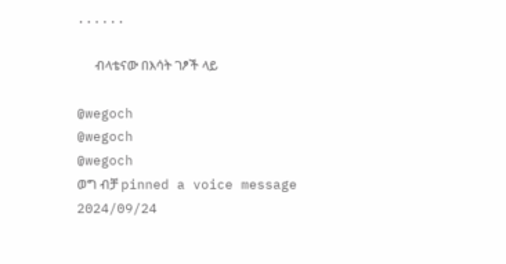......

      ብላቴናው በእሳት ገፆች ላይ

@wegoch
@wegoch
@wegoch
ወግ ብቻ pinned a voice message
2024/09/24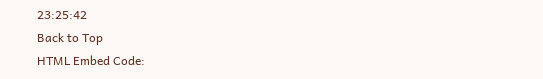23:25:42
Back to Top
HTML Embed Code: